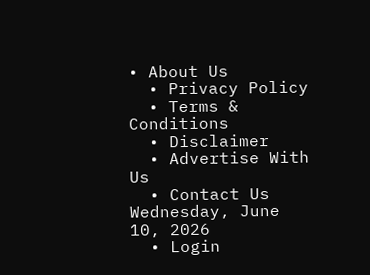• About Us
  • Privacy Policy
  • Terms & Conditions
  • Disclaimer
  • Advertise With Us
  • Contact Us
Wednesday, June 10, 2026
  • Login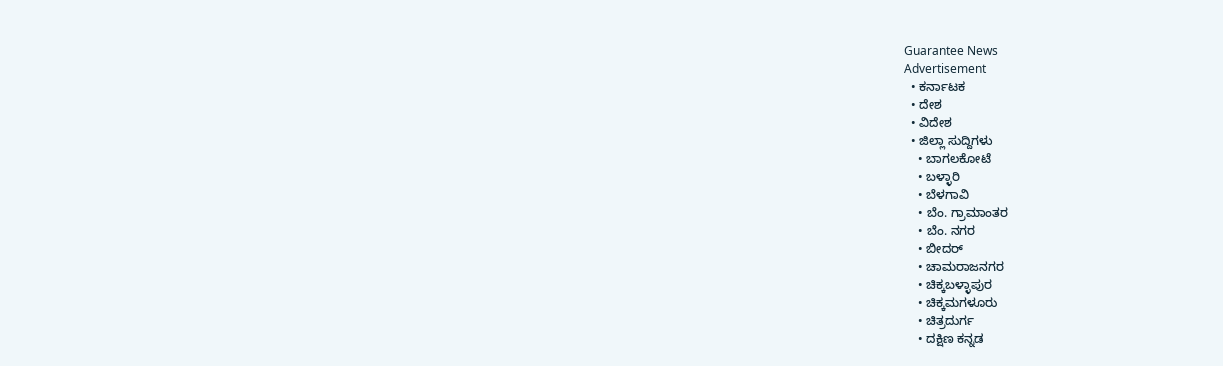Guarantee News
Advertisement
  • ಕರ್ನಾಟಕ
  • ದೇಶ
  • ವಿದೇಶ
  • ಜಿಲ್ಲಾ ಸುದ್ದಿಗಳು
    • ಬಾಗಲಕೋಟೆ
    • ಬಳ್ಳಾರಿ
    • ಬೆಳಗಾವಿ
    • ಬೆಂ. ಗ್ರಾಮಾಂತರ
    • ಬೆಂ. ನಗರ
    • ಬೀದರ್
    • ಚಾಮರಾಜನಗರ
    • ಚಿಕ್ಕಬಳ್ಳಾಪುರ
    • ಚಿಕ್ಕಮಗಳೂರು
    • ಚಿತ್ರದುರ್ಗ
    • ದಕ್ಷಿಣ ಕನ್ನಡ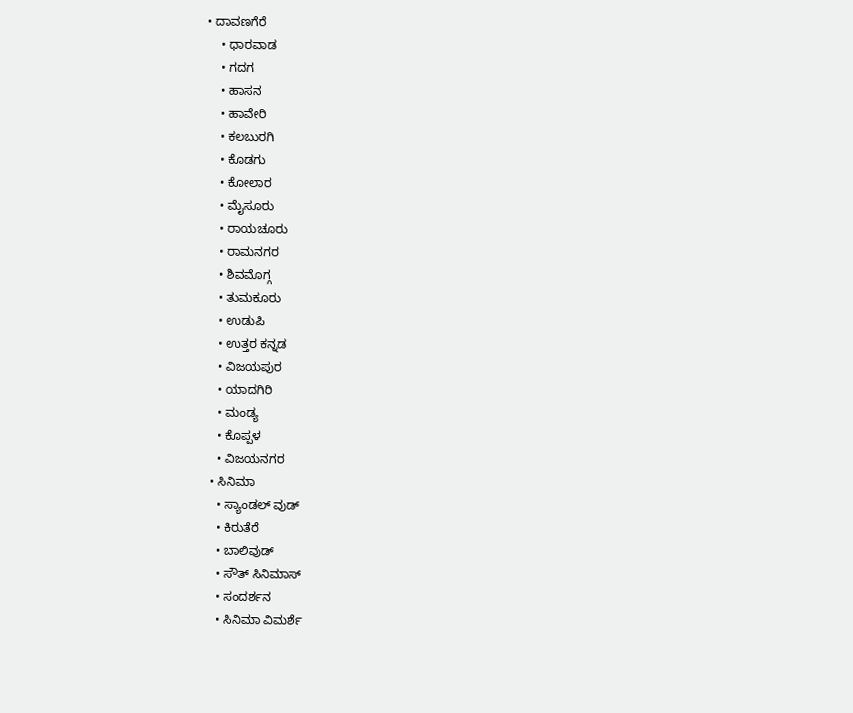• ದಾವಣಗೆರೆ
    • ಧಾರವಾಡ
    • ಗದಗ
    • ಹಾಸನ
    • ಹಾವೇರಿ
    • ಕಲಬುರಗಿ
    • ಕೊಡಗು
    • ಕೋಲಾರ
    • ಮೈಸೂರು
    • ರಾಯಚೂರು
    • ರಾಮನಗರ
    • ಶಿವಮೊಗ್ಗ
    • ತುಮಕೂರು
    • ಉಡುಪಿ
    • ಉತ್ತರ ಕನ್ನಡ
    • ವಿಜಯಪುರ
    • ಯಾದಗಿರಿ
    • ಮಂಡ್ಯ
    • ಕೊಪ್ಪಳ
    • ವಿಜಯನಗರ
  • ಸಿನಿಮಾ
    • ಸ್ಯಾಂಡಲ್ ವುಡ್
    • ಕಿರುತೆರೆ
    • ಬಾಲಿವುಡ್
    • ಸೌತ್ ಸಿನಿಮಾಸ್
    • ಸಂದರ್ಶನ
    • ಸಿನಿಮಾ ವಿಮರ್ಶೆ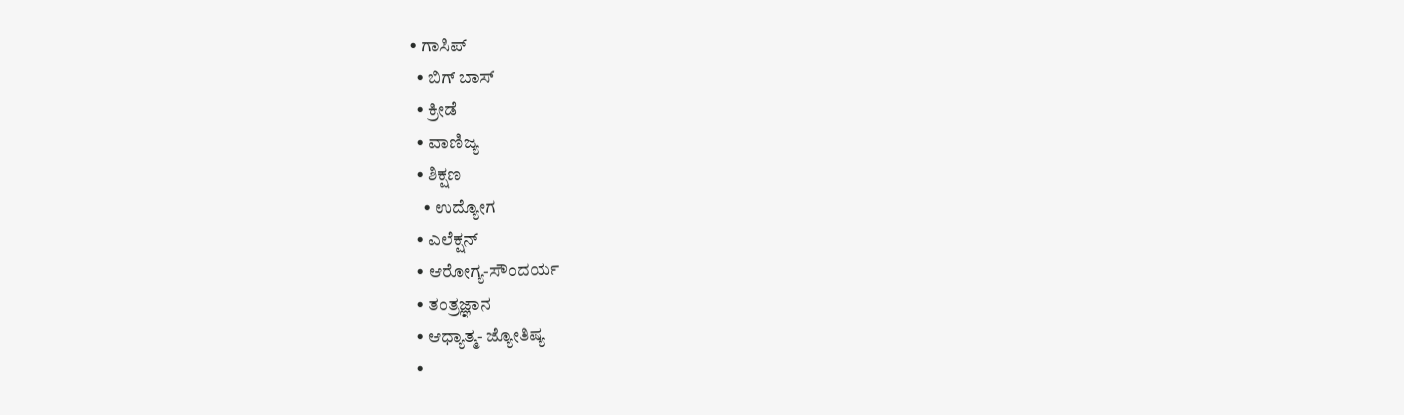• ಗಾಸಿಪ್
  • ಬಿಗ್ ಬಾಸ್
  • ಕ್ರೀಡೆ
  • ವಾಣಿಜ್ಯ
  • ಶಿಕ್ಷಣ
    • ಉದ್ಯೋಗ
  • ಎಲೆಕ್ಷನ್
  • ಆರೋಗ್ಯ-ಸೌಂದರ್ಯ
  • ತಂತ್ರಜ್ಞಾನ
  • ಆಧ್ಯಾತ್ಮ- ಜ್ಯೋತಿಷ್ಯ
  •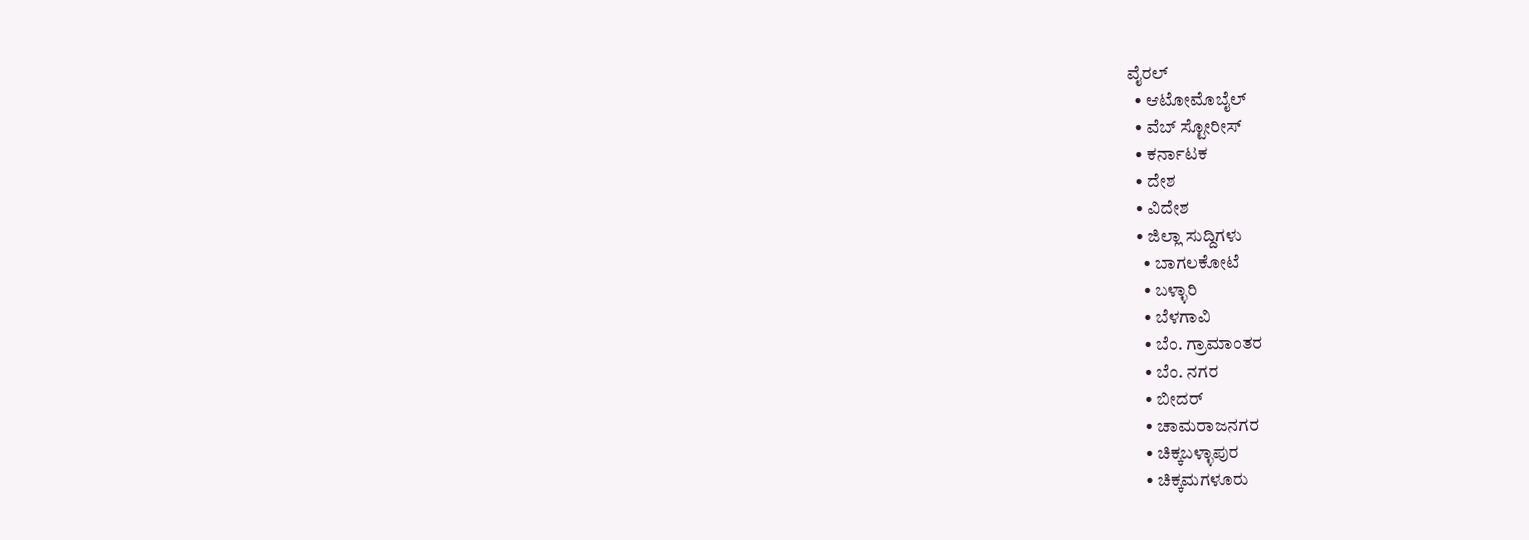ವೈರಲ್
  • ಆಟೋಮೊಬೈಲ್
  • ವೆಬ್ ಸ್ಟೋರೀಸ್
  • ಕರ್ನಾಟಕ
  • ದೇಶ
  • ವಿದೇಶ
  • ಜಿಲ್ಲಾ ಸುದ್ದಿಗಳು
    • ಬಾಗಲಕೋಟೆ
    • ಬಳ್ಳಾರಿ
    • ಬೆಳಗಾವಿ
    • ಬೆಂ. ಗ್ರಾಮಾಂತರ
    • ಬೆಂ. ನಗರ
    • ಬೀದರ್
    • ಚಾಮರಾಜನಗರ
    • ಚಿಕ್ಕಬಳ್ಳಾಪುರ
    • ಚಿಕ್ಕಮಗಳೂರು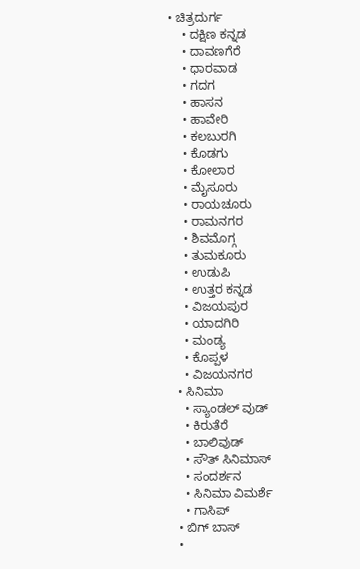• ಚಿತ್ರದುರ್ಗ
    • ದಕ್ಷಿಣ ಕನ್ನಡ
    • ದಾವಣಗೆರೆ
    • ಧಾರವಾಡ
    • ಗದಗ
    • ಹಾಸನ
    • ಹಾವೇರಿ
    • ಕಲಬುರಗಿ
    • ಕೊಡಗು
    • ಕೋಲಾರ
    • ಮೈಸೂರು
    • ರಾಯಚೂರು
    • ರಾಮನಗರ
    • ಶಿವಮೊಗ್ಗ
    • ತುಮಕೂರು
    • ಉಡುಪಿ
    • ಉತ್ತರ ಕನ್ನಡ
    • ವಿಜಯಪುರ
    • ಯಾದಗಿರಿ
    • ಮಂಡ್ಯ
    • ಕೊಪ್ಪಳ
    • ವಿಜಯನಗರ
  • ಸಿನಿಮಾ
    • ಸ್ಯಾಂಡಲ್ ವುಡ್
    • ಕಿರುತೆರೆ
    • ಬಾಲಿವುಡ್
    • ಸೌತ್ ಸಿನಿಮಾಸ್
    • ಸಂದರ್ಶನ
    • ಸಿನಿಮಾ ವಿಮರ್ಶೆ
    • ಗಾಸಿಪ್
  • ಬಿಗ್ ಬಾಸ್
  •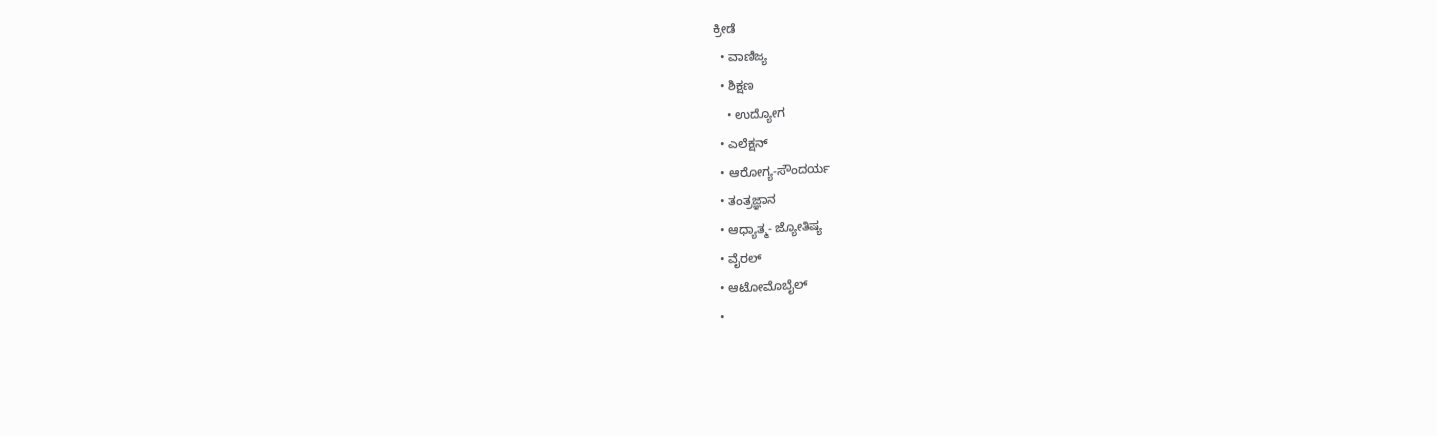ಕ್ರೀಡೆ
  • ವಾಣಿಜ್ಯ
  • ಶಿಕ್ಷಣ
    • ಉದ್ಯೋಗ
  • ಎಲೆಕ್ಷನ್
  • ಆರೋಗ್ಯ-ಸೌಂದರ್ಯ
  • ತಂತ್ರಜ್ಞಾನ
  • ಆಧ್ಯಾತ್ಮ- ಜ್ಯೋತಿಷ್ಯ
  • ವೈರಲ್
  • ಆಟೋಮೊಬೈಲ್
  •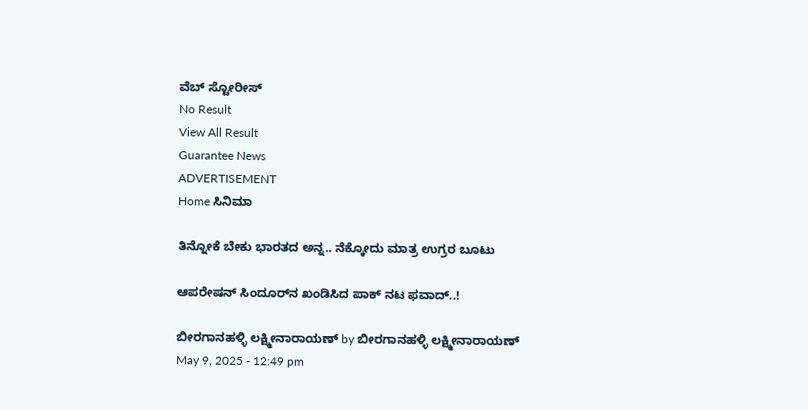ವೆಬ್ ಸ್ಟೋರೀಸ್
No Result
View All Result
Guarantee News
ADVERTISEMENT
Home ಸಿನಿಮಾ

ತಿನ್ನೋಕೆ ಬೇಕು ಭಾರತದ ಅನ್ನ.. ನೆಕ್ಕೋದು ಮಾತ್ರ ಉಗ್ರರ ಬೂಟು

ಆಪರೇಷನ್ ಸಿಂದೂರ್‌ನ ಖಂಡಿಸಿದ ಪಾಕ್ ನಟ ಫವಾದ್..!

ಬೀರಗಾನಹಳ್ಳಿ ಲಕ್ಷ್ಮೀನಾರಾಯಣ್ by ಬೀರಗಾನಹಳ್ಳಿ ಲಕ್ಷ್ಮೀನಾರಾಯಣ್
May 9, 2025 - 12:49 pm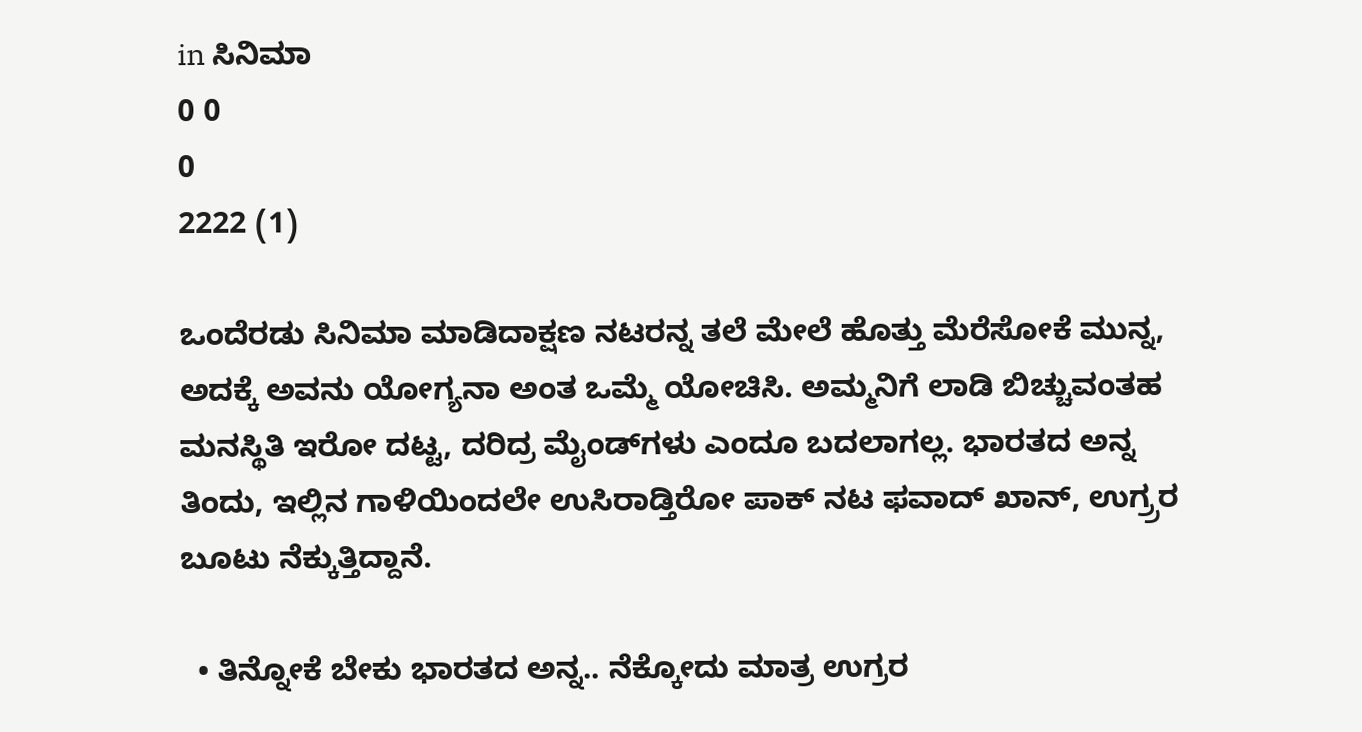in ಸಿನಿಮಾ
0 0
0
2222 (1)

ಒಂದೆರಡು ಸಿನಿಮಾ ಮಾಡಿದಾಕ್ಷಣ ನಟರನ್ನ ತಲೆ ಮೇಲೆ ಹೊತ್ತು ಮೆರೆಸೋಕೆ ಮುನ್ನ, ಅದಕ್ಕೆ ಅವನು ಯೋಗ್ಯನಾ ಅಂತ ಒಮ್ಮೆ ಯೋಚಿಸಿ. ಅಮ್ಮನಿಗೆ ಲಾಡಿ ಬಿಚ್ಚುವಂತಹ ಮನಸ್ಥಿತಿ ಇರೋ ದಟ್ಟ, ದರಿದ್ರ ಮೈಂಡ್‌‌ಗಳು ಎಂದೂ ಬದಲಾಗಲ್ಲ. ಭಾರತದ ಅನ್ನ ತಿಂದು, ಇಲ್ಲಿನ ಗಾಳಿಯಿಂದಲೇ ಉಸಿರಾಡ್ತಿರೋ ಪಾಕ್ ನಟ ಫವಾದ್ ಖಾನ್, ಉಗ್ರ್ರರ ಬೂಟು ನೆಕ್ಕುತ್ತಿದ್ದಾನೆ.

  • ತಿನ್ನೋಕೆ ಬೇಕು ಭಾರತದ ಅನ್ನ.. ನೆಕ್ಕೋದು ಮಾತ್ರ ಉಗ್ರರ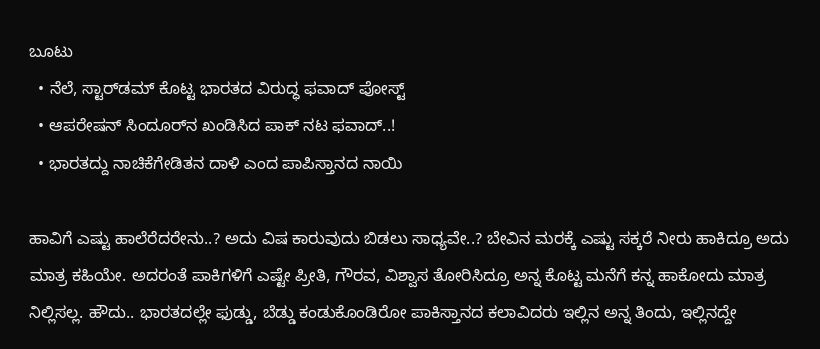ಬೂಟು
  • ನೆಲೆ, ಸ್ಟಾರ್‌ಡಮ್ ಕೊಟ್ಟ ಭಾರತದ ವಿರುದ್ಧ ಫವಾದ್ ಪೋಸ್ಟ್
  • ಆಪರೇಷನ್ ಸಿಂದೂರ್‌ನ ಖಂಡಿಸಿದ ಪಾಕ್ ನಟ ಫವಾದ್..!
  • ಭಾರತದ್ದು ನಾಚಿಕೆಗೇಡಿತನ ದಾಳಿ ಎಂದ ಪಾಪಿಸ್ತಾನದ ನಾಯಿ

ಹಾವಿಗೆ ಎಷ್ಟು ಹಾಲೆರೆದರೇನು..? ಅದು ವಿಷ ಕಾರುವುದು ಬಿಡಲು ಸಾಧ್ಯವೇ..? ಬೇವಿನ ಮರಕ್ಕೆ ಎಷ್ಟು ಸಕ್ಕರೆ ನೀರು ಹಾಕಿದ್ರೂ ಅದು ಮಾತ್ರ ಕಹಿಯೇ. ಅದರಂತೆ ಪಾಕಿಗಳಿಗೆ ಎಷ್ಟೇ ಪ್ರೀತಿ, ಗೌರವ, ವಿಶ್ವಾಸ ತೋರಿಸಿದ್ರೂ ಅನ್ನ ಕೊಟ್ಟ ಮನೆಗೆ ಕನ್ನ ಹಾಕೋದು ಮಾತ್ರ ನಿಲ್ಲಿಸಲ್ಲ. ಹೌದು.. ಭಾರತದಲ್ಲೇ ಫುಡ್ಡು, ಬೆಡ್ಡು ಕಂಡುಕೊಂಡಿರೋ ಪಾಕಿಸ್ತಾನದ ಕಲಾವಿದರು ಇಲ್ಲಿನ ಅನ್ನ ತಿಂದು, ಇಲ್ಲಿನದ್ದೇ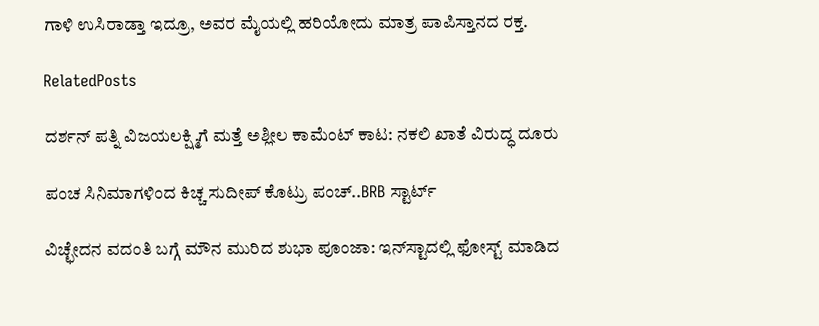ಗಾಳಿ ಉಸಿರಾಡ್ತಾ ಇದ್ರೂ, ಅವರ ಮೈಯಲ್ಲಿ ಹರಿಯೋದು ಮಾತ್ರ ಪಾಪಿಸ್ತಾನದ ರಕ್ತ.

RelatedPosts

ದರ್ಶನ್ ಪತ್ನಿ ವಿಜಯಲಕ್ಷ್ಮಿಗೆ ಮತ್ತೆ ಅಶ್ಲೀಲ ಕಾಮೆಂಟ್ ಕಾಟ: ನಕಲಿ ಖಾತೆ ವಿರುದ್ಧ ದೂರು

ಪಂಚ ಸಿನಿಮಾಗಳಿಂದ ಕಿಚ್ಚ ಸುದೀಪ್ ಕೊಟ್ರು ಪಂಚ್..BRB ಸ್ಟಾರ್ಟ್

ವಿಚ್ಛೇದನ ವದಂತಿ ಬಗ್ಗೆ ಮೌನ ಮುರಿದ ಶುಭಾ ಪೂಂಜಾ: ಇನ್‌ಸ್ಟಾದಲ್ಲಿ ಫೋಸ್ಟ್ ಮಾಡಿದ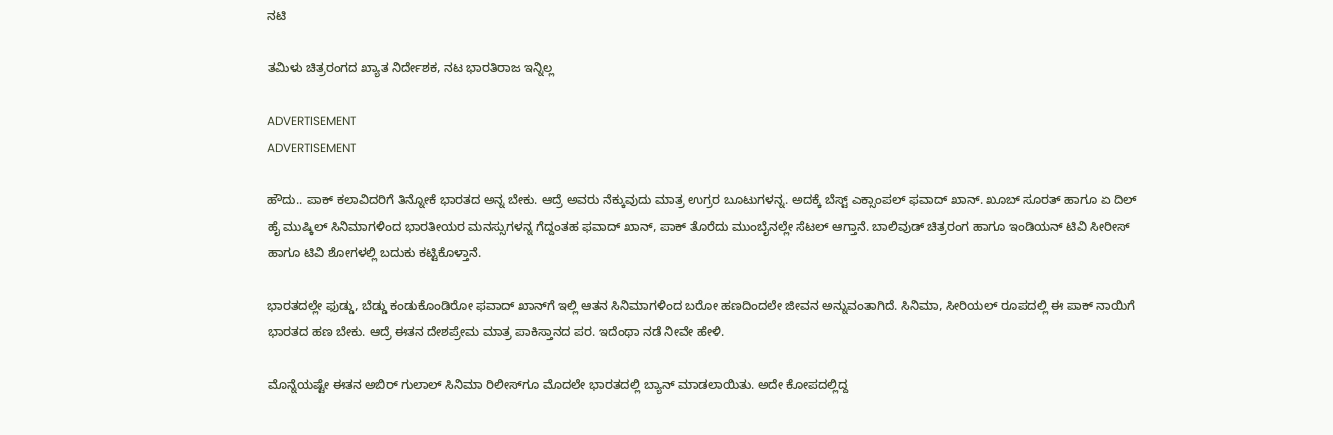ನಟಿ

ತಮಿಳು ಚಿತ್ರರಂಗದ ಖ್ಯಾತ ನಿರ್ದೇಶಕ, ನಟ ಭಾರತಿರಾಜ ಇನ್ನಿಲ್ಲ

ADVERTISEMENT
ADVERTISEMENT

ಹೌದು.. ಪಾಕ್ ಕಲಾವಿದರಿಗೆ ತಿನ್ನೋಕೆ ಭಾರತದ ಅನ್ನ ಬೇಕು. ಆದ್ರೆ ಅವರು ನೆಕ್ಕುವುದು ಮಾತ್ರ ಉಗ್ರರ ಬೂಟುಗಳನ್ನ. ಅದಕ್ಕೆ ಬೆಸ್ಟ್ ಎಕ್ಸಾಂಪಲ್ ಫವಾದ್ ಖಾನ್. ಖೂಬ್ ಸೂರತ್ ಹಾಗೂ ಏ ದಿಲ್ ಹೈ ಮುಷ್ಕಿಲ್ ಸಿನಿಮಾಗಳಿಂದ ಭಾರತೀಯರ ಮನಸ್ಸುಗಳನ್ನ ಗೆದ್ದಂತಹ ಫವಾದ್ ಖಾನ್, ಪಾಕ್ ತೊರೆದು ಮುಂಬೈನಲ್ಲೇ ಸೆಟಲ್ ಆಗ್ತಾನೆ. ಬಾಲಿವುಡ್ ಚಿತ್ರರಂಗ ಹಾಗೂ ಇಂಡಿಯನ್ ಟಿವಿ ಸೀರೀಸ್ ಹಾಗೂ ಟಿವಿ ಶೋಗಳಲ್ಲಿ ಬದುಕು ಕಟ್ಟಿಕೊಳ್ತಾನೆ.

ಭಾರತದಲ್ಲೇ ಫುಡ್ಡು, ಬೆಡ್ಡು ಕಂಡುಕೊಂಡಿರೋ ಫವಾದ್ ಖಾನ್‌ಗೆ ಇಲ್ಲಿ ಆತನ ಸಿನಿಮಾಗಳಿಂದ ಬರೋ ಹಣದಿಂದಲೇ ಜೀವನ ಅನ್ನುವಂತಾಗಿದೆ. ಸಿನಿಮಾ, ಸೀರಿಯಲ್ ರೂಪದಲ್ಲಿ ಈ ಪಾಕ್ ನಾಯಿಗೆ ಭಾರತದ ಹಣ ಬೇಕು. ಆದ್ರೆ ಈತನ ದೇಶಪ್ರೇಮ ಮಾತ್ರ ಪಾಕಿಸ್ತಾನದ ಪರ. ಇದೆಂಥಾ ನಡೆ ನೀವೇ ಹೇಳಿ.

ಮೊನ್ನೆಯಷ್ಟೇ ಈತನ ಅಬಿರ್ ಗುಲಾಲ್ ಸಿನಿಮಾ ರಿಲೀಸ್‌ಗೂ ಮೊದಲೇ ಭಾರತದಲ್ಲಿ ಬ್ಯಾನ್ ಮಾಡಲಾಯಿತು. ಅದೇ ಕೋಪದಲ್ಲಿದ್ದ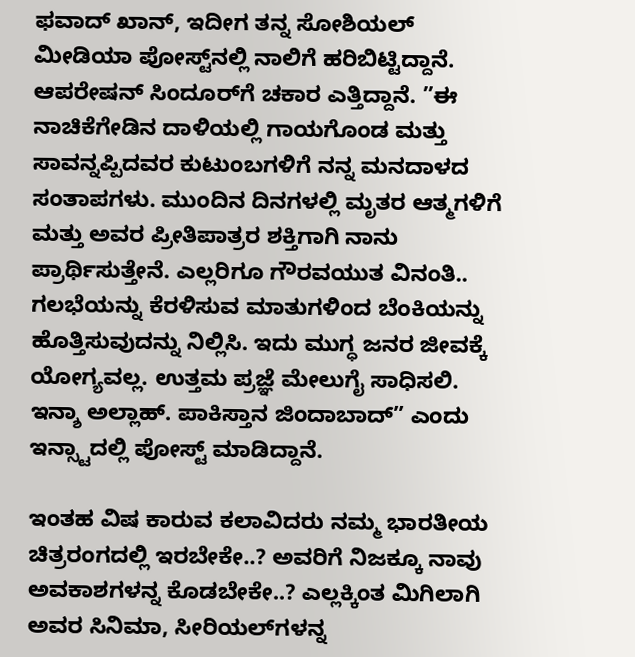ಫವಾದ್ ಖಾನ್, ಇದೀಗ ತನ್ನ ಸೋಶಿಯಲ್ ಮೀಡಿಯಾ ಪೋಸ್ಟ್‌‌ನಲ್ಲಿ ನಾಲಿಗೆ ಹರಿಬಿಟ್ಟಿದ್ದಾನೆ. ಆಪರೇಷನ್ ಸಿಂದೂರ್‌ಗೆ ಚಕಾರ ಎತ್ತಿದ್ದಾನೆ. ”ಈ ನಾಚಿಕೆಗೇಡಿನ ದಾಳಿಯಲ್ಲಿ ಗಾಯಗೊಂಡ ಮತ್ತು ಸಾವನ್ನಪ್ಪಿದವರ ಕುಟುಂಬಗಳಿಗೆ ನನ್ನ ಮನದಾಳದ ಸಂತಾಪಗಳು. ಮುಂದಿನ ದಿನಗಳಲ್ಲಿ ಮೃತರ ಆತ್ಮಗಳಿಗೆ ಮತ್ತು ಅವರ ಪ್ರೀತಿಪಾತ್ರರ ಶಕ್ತಿಗಾಗಿ ನಾನು ಪ್ರಾರ್ಥಿಸುತ್ತೇನೆ. ಎಲ್ಲರಿಗೂ ಗೌರವಯುತ ವಿನಂತಿ.. ಗಲಭೆಯನ್ನು ಕೆರಳಿಸುವ ಮಾತುಗಳಿಂದ ಬೆಂಕಿಯನ್ನು ಹೊತ್ತಿಸುವುದನ್ನು ನಿಲ್ಲಿಸಿ. ಇದು ಮುಗ್ಧ ಜನರ ಜೀವಕ್ಕೆ ಯೋಗ್ಯವಲ್ಲ. ಉತ್ತಮ ಪ್ರಜ್ಞೆ ಮೇಲುಗೈ ಸಾಧಿಸಲಿ. ಇನ್ಶಾ ಅಲ್ಲಾಹ್. ಪಾಕಿಸ್ತಾನ ಜಿಂದಾಬಾದ್” ಎಂದು ಇನ್ಸ್ಟಾದಲ್ಲಿ ಪೋಸ್ಟ್ ಮಾಡಿದ್ದಾನೆ.

ಇಂತಹ ವಿಷ ಕಾರುವ ಕಲಾವಿದರು ನಮ್ಮ ಭಾರತೀಯ ಚಿತ್ರರಂಗದಲ್ಲಿ ಇರಬೇಕೇ..? ಅವರಿಗೆ ನಿಜಕ್ಕೂ ನಾವು ಅವಕಾಶಗಳನ್ನ ಕೊಡಬೇಕೇ..? ಎಲ್ಲಕ್ಕಿಂತ ಮಿಗಿಲಾಗಿ ಅವರ ಸಿನಿಮಾ, ಸೀರಿಯಲ್‌ಗಳನ್ನ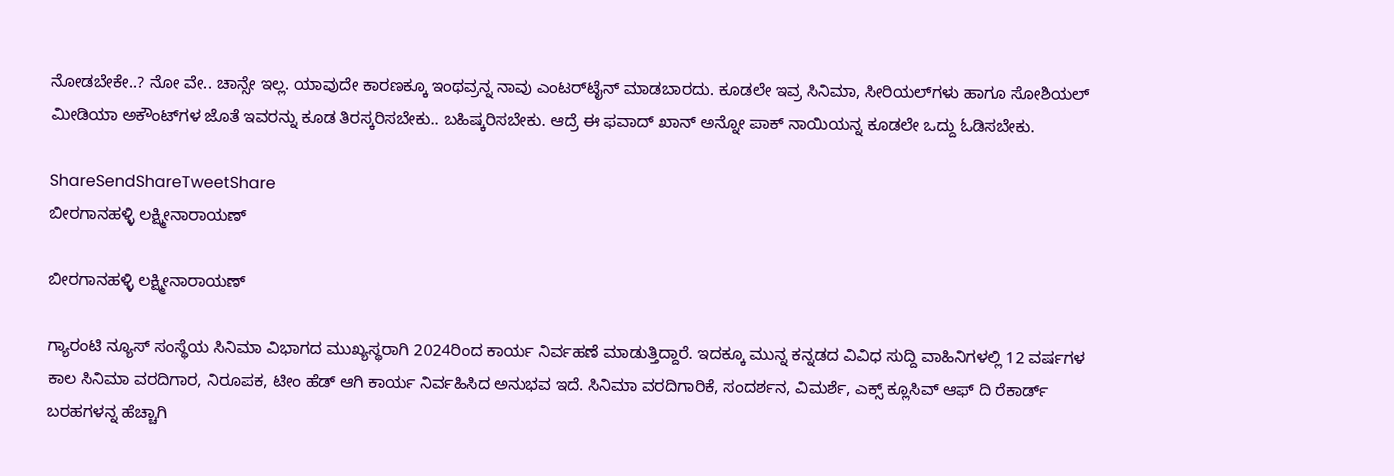ನೋಡಬೇಕೇ..? ನೋ ವೇ.. ಚಾನ್ಸೇ ಇಲ್ಲ. ಯಾವುದೇ ಕಾರಣಕ್ಕೂ ಇಂಥವ್ರನ್ನ ನಾವು ಎಂಟರ್‌ಟೈನ್ ಮಾಡಬಾರದು. ಕೂಡಲೇ ಇವ್ರ ಸಿನಿಮಾ, ಸೀರಿಯಲ್‌ಗಳು ಹಾಗೂ ಸೋಶಿಯಲ್ ಮೀಡಿಯಾ ಅಕೌಂಟ್‌‌ಗಳ ಜೊತೆ ಇವರನ್ನು ಕೂಡ ತಿರಸ್ಕರಿಸಬೇಕು.. ಬಹಿಷ್ಕರಿಸಬೇಕು. ಆದ್ರೆ ಈ ಫವಾದ್ ಖಾನ್ ಅನ್ನೋ ಪಾಕ್ ನಾಯಿಯನ್ನ ಕೂಡಲೇ ಒದ್ದು ಓಡಿಸಬೇಕು.

ShareSendShareTweetShare
ಬೀರಗಾನಹಳ್ಳಿ ಲಕ್ಷ್ಮೀನಾರಾಯಣ್

ಬೀರಗಾನಹಳ್ಳಿ ಲಕ್ಷ್ಮೀನಾರಾಯಣ್

ಗ್ಯಾರಂಟಿ ನ್ಯೂಸ್ ಸಂಸ್ಥೆಯ ಸಿನಿಮಾ ವಿಭಾಗದ ಮುಖ್ಯಸ್ಥರಾಗಿ 2024ರಿಂದ ಕಾರ್ಯ ನಿರ್ವಹಣೆ ಮಾಡುತ್ತಿದ್ದಾರೆ. ಇದಕ್ಕೂ ಮುನ್ನ ಕನ್ನಡದ ವಿವಿಧ ಸುದ್ದಿ ವಾಹಿನಿಗಳಲ್ಲಿ 12 ವರ್ಷಗಳ ಕಾಲ ಸಿನಿಮಾ ವರದಿಗಾರ, ನಿರೂಪಕ, ಟೀಂ ಹೆಡ್ ಆಗಿ ಕಾರ್ಯ ನಿರ್ವಹಿಸಿದ ಅನುಭವ ಇದೆ. ಸಿನಿಮಾ ವರದಿಗಾರಿಕೆ, ಸಂದರ್ಶನ, ವಿಮರ್ಶೆ, ಎಕ್ಸ್ ಕ್ಲೂಸಿವ್ ಆಫ್ ದಿ ರೆಕಾರ್ಡ್ ಬರಹಗಳನ್ನ ಹೆಚ್ಚಾಗಿ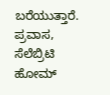ಬರೆಯುತ್ತಾರೆ. ಪ್ರವಾಸ, ಸೆಲೆಬ್ರಿಟಿ ಹೋಮ್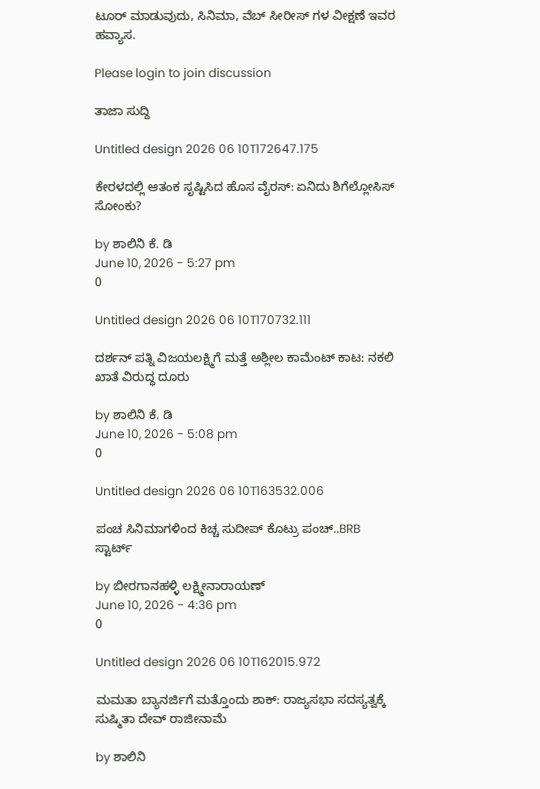ಟೂರ್ ಮಾಡುವುದು, ಸಿನಿಮಾ, ವೆಬ್ ಸೀರೀಸ್ ಗಳ ವೀಕ್ಷಣೆ ಇವರ ಹವ್ಯಾಸ.

Please login to join discussion

ತಾಜಾ ಸುದ್ದಿ

Untitled design 2026 06 10T172647.175

ಕೇರಳದಲ್ಲಿ ಆತಂಕ ಸೃಷ್ಟಿಸಿದ ಹೊಸ ವೈರಸ್: ಏನಿದು ಶಿಗೆಲ್ಲೋಸಿಸ್ ಸೋಂಕು?

by ಶಾಲಿನಿ ಕೆ. ಡಿ
June 10, 2026 - 5:27 pm
0

Untitled design 2026 06 10T170732.111

ದರ್ಶನ್ ಪತ್ನಿ ವಿಜಯಲಕ್ಷ್ಮಿಗೆ ಮತ್ತೆ ಅಶ್ಲೀಲ ಕಾಮೆಂಟ್ ಕಾಟ: ನಕಲಿ ಖಾತೆ ವಿರುದ್ಧ ದೂರು

by ಶಾಲಿನಿ ಕೆ. ಡಿ
June 10, 2026 - 5:08 pm
0

Untitled design 2026 06 10T163532.006

ಪಂಚ ಸಿನಿಮಾಗಳಿಂದ ಕಿಚ್ಚ ಸುದೀಪ್ ಕೊಟ್ರು ಪಂಚ್..BRB ಸ್ಟಾರ್ಟ್

by ಬೀರಗಾನಹಳ್ಳಿ ಲಕ್ಷ್ಮೀನಾರಾಯಣ್
June 10, 2026 - 4:36 pm
0

Untitled design 2026 06 10T162015.972

ಮಮತಾ ಬ್ಯಾನರ್ಜಿಗೆ ಮತ್ತೊಂದು ಶಾಕ್: ರಾಜ್ಯಸಭಾ ಸದಸ್ಯತ್ವಕ್ಕೆ ಸುಷ್ಮಿತಾ ದೇವ್ ರಾಜೀನಾಮೆ

by ಶಾಲಿನಿ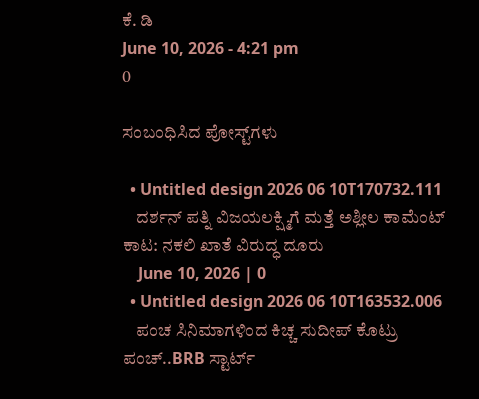ಕೆ. ಡಿ
June 10, 2026 - 4:21 pm
0

ಸಂಬಂಧಿಸಿದ ಪೋಸ್ಟ್‌ಗಳು

  • Untitled design 2026 06 10T170732.111
    ದರ್ಶನ್ ಪತ್ನಿ ವಿಜಯಲಕ್ಷ್ಮಿಗೆ ಮತ್ತೆ ಅಶ್ಲೀಲ ಕಾಮೆಂಟ್ ಕಾಟ: ನಕಲಿ ಖಾತೆ ವಿರುದ್ಧ ದೂರು
    June 10, 2026 | 0
  • Untitled design 2026 06 10T163532.006
    ಪಂಚ ಸಿನಿಮಾಗಳಿಂದ ಕಿಚ್ಚ ಸುದೀಪ್ ಕೊಟ್ರು ಪಂಚ್..BRB ಸ್ಟಾರ್ಟ್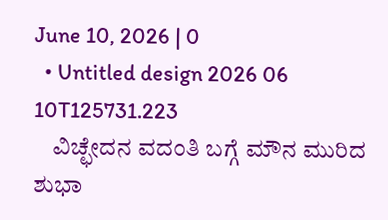June 10, 2026 | 0
  • Untitled design 2026 06 10T125731.223
    ವಿಚ್ಛೇದನ ವದಂತಿ ಬಗ್ಗೆ ಮೌನ ಮುರಿದ ಶುಭಾ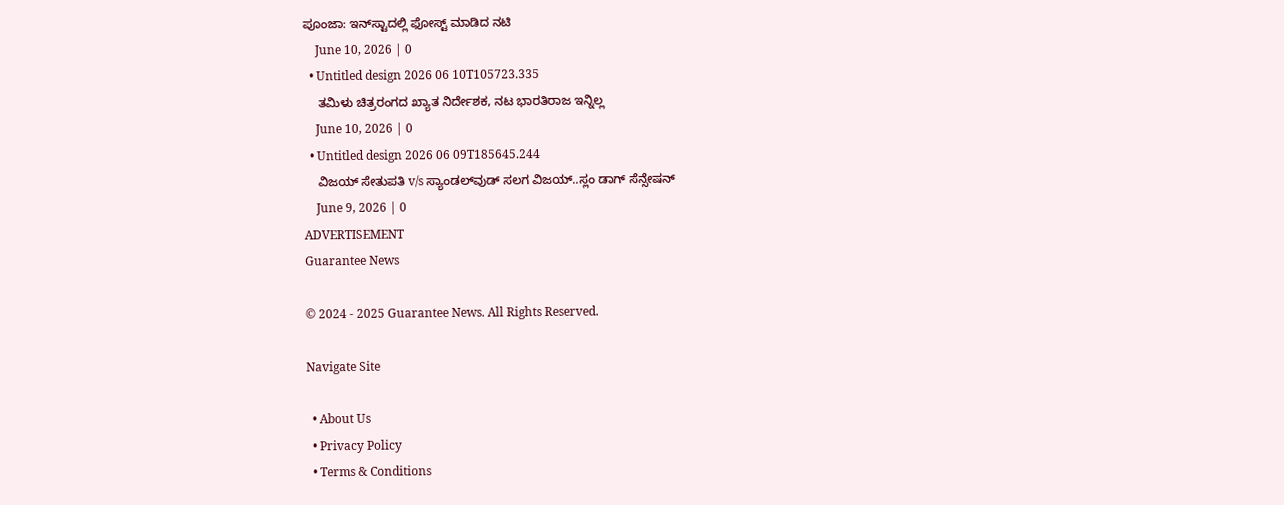ಪೂಂಜಾ: ಇನ್‌ಸ್ಟಾದಲ್ಲಿ ಫೋಸ್ಟ್ ಮಾಡಿದ ನಟಿ
    June 10, 2026 | 0
  • Untitled design 2026 06 10T105723.335
    ತಮಿಳು ಚಿತ್ರರಂಗದ ಖ್ಯಾತ ನಿರ್ದೇಶಕ, ನಟ ಭಾರತಿರಾಜ ಇನ್ನಿಲ್ಲ
    June 10, 2026 | 0
  • Untitled design 2026 06 09T185645.244
    ವಿಜಯ್ ಸೇತುಪತಿ v/s ಸ್ಯಾಂಡಲ್‌ವುಡ್ ಸಲಗ ವಿಜಯ್..ಸ್ಲಂ ಡಾಗ್ ಸೆನ್ಸೇಷನ್
    June 9, 2026 | 0
ADVERTISEMENT
Guarantee News

© 2024 - 2025 Guarantee News. All Rights Reserved.

Navigate Site

  • About Us
  • Privacy Policy
  • Terms & Conditions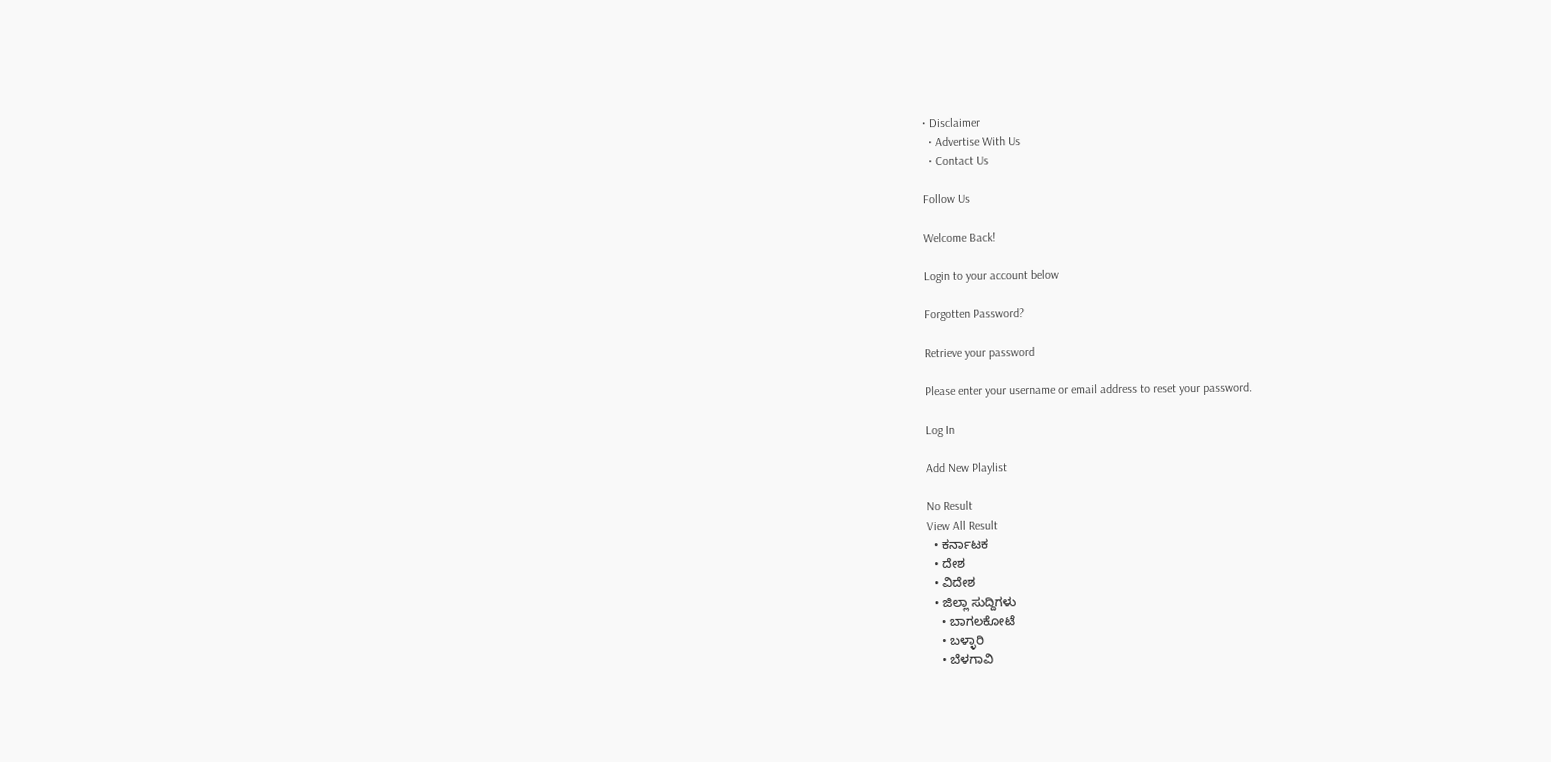• Disclaimer
  • Advertise With Us
  • Contact Us

Follow Us

Welcome Back!

Login to your account below

Forgotten Password?

Retrieve your password

Please enter your username or email address to reset your password.

Log In

Add New Playlist

No Result
View All Result
  • ಕರ್ನಾಟಕ
  • ದೇಶ
  • ವಿದೇಶ
  • ಜಿಲ್ಲಾ ಸುದ್ದಿಗಳು
    • ಬಾಗಲಕೋಟೆ
    • ಬಳ್ಳಾರಿ
    • ಬೆಳಗಾವಿ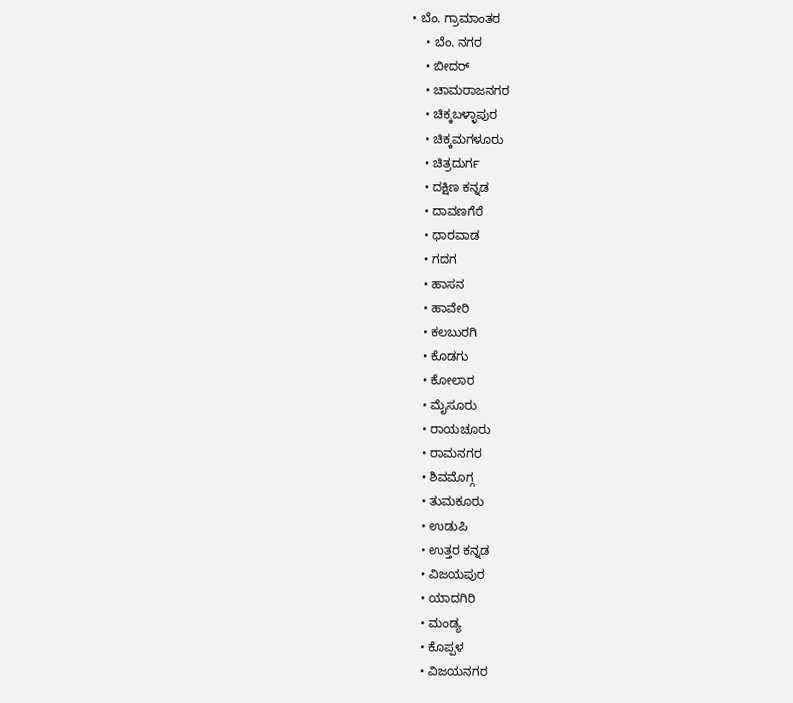• ಬೆಂ. ಗ್ರಾಮಾಂತರ
    • ಬೆಂ. ನಗರ
    • ಬೀದರ್
    • ಚಾಮರಾಜನಗರ
    • ಚಿಕ್ಕಬಳ್ಳಾಪುರ
    • ಚಿಕ್ಕಮಗಳೂರು
    • ಚಿತ್ರದುರ್ಗ
    • ದಕ್ಷಿಣ ಕನ್ನಡ
    • ದಾವಣಗೆರೆ
    • ಧಾರವಾಡ
    • ಗದಗ
    • ಹಾಸನ
    • ಹಾವೇರಿ
    • ಕಲಬುರಗಿ
    • ಕೊಡಗು
    • ಕೋಲಾರ
    • ಮೈಸೂರು
    • ರಾಯಚೂರು
    • ರಾಮನಗರ
    • ಶಿವಮೊಗ್ಗ
    • ತುಮಕೂರು
    • ಉಡುಪಿ
    • ಉತ್ತರ ಕನ್ನಡ
    • ವಿಜಯಪುರ
    • ಯಾದಗಿರಿ
    • ಮಂಡ್ಯ
    • ಕೊಪ್ಪಳ
    • ವಿಜಯನಗರ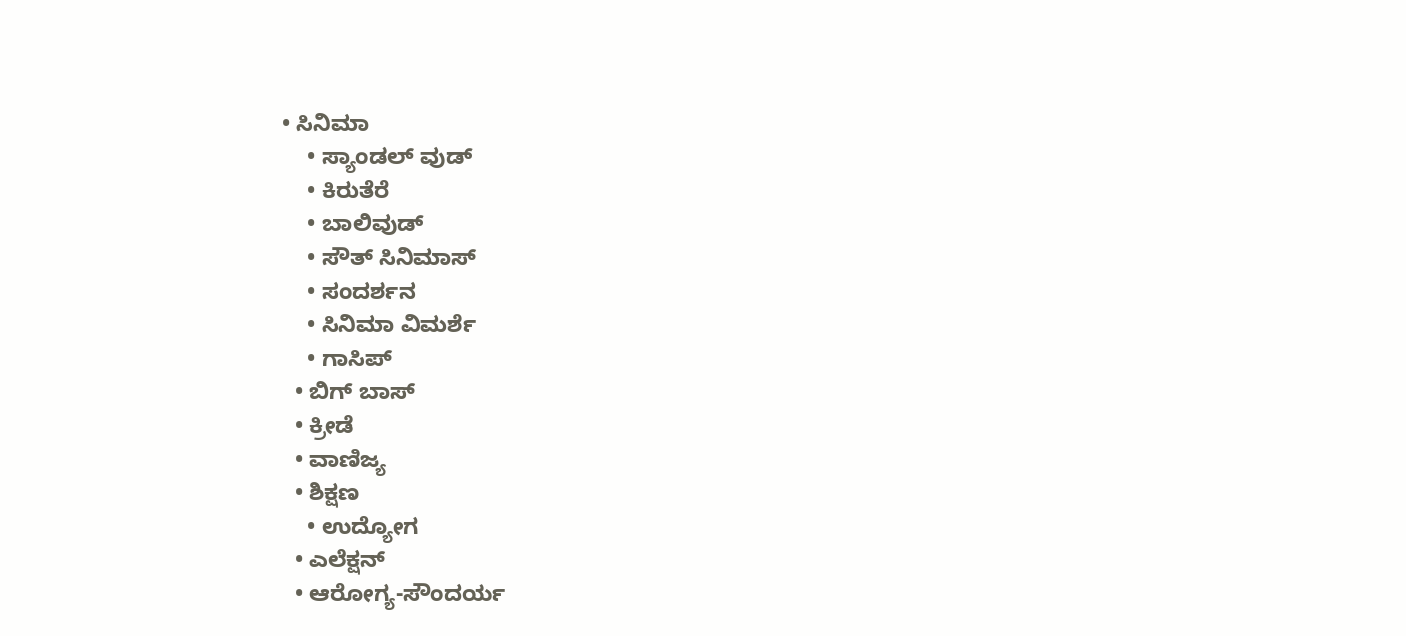• ಸಿನಿಮಾ
    • ಸ್ಯಾಂಡಲ್ ವುಡ್
    • ಕಿರುತೆರೆ
    • ಬಾಲಿವುಡ್
    • ಸೌತ್ ಸಿನಿಮಾಸ್
    • ಸಂದರ್ಶನ
    • ಸಿನಿಮಾ ವಿಮರ್ಶೆ
    • ಗಾಸಿಪ್
  • ಬಿಗ್ ಬಾಸ್
  • ಕ್ರೀಡೆ
  • ವಾಣಿಜ್ಯ
  • ಶಿಕ್ಷಣ
    • ಉದ್ಯೋಗ
  • ಎಲೆಕ್ಷನ್
  • ಆರೋಗ್ಯ-ಸೌಂದರ್ಯ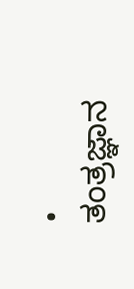• ತಂತ್ರಜ್ಞಾನ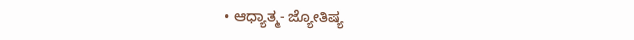• ಆಧ್ಯಾತ್ಮ- ಜ್ಯೋತಿಷ್ಯ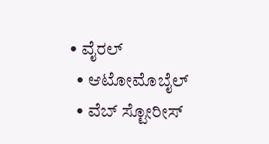• ವೈರಲ್
  • ಆಟೋಮೊಬೈಲ್
  • ವೆಬ್ ಸ್ಟೋರೀಸ್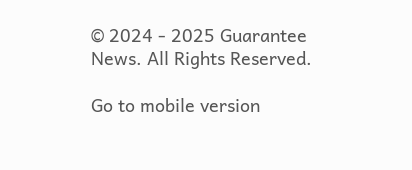© 2024 - 2025 Guarantee News. All Rights Reserved.

Go to mobile version